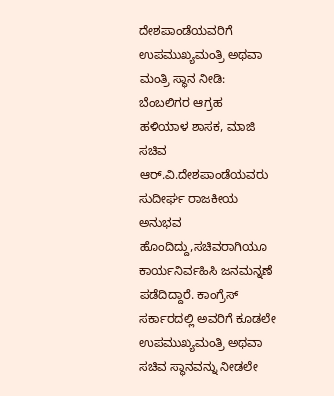ದೇಶಪಾಂಡೆಯವರಿಗೆ ಉಪಮುಖ್ಯಮಂತ್ರಿ ಅಥವಾ ಮಂತ್ರಿ ಸ್ಥಾನ ನೀಡಿ: ಬೆಂಬಲಿಗರ ಆಗ್ರಹ
ಹಳಿಯಾಳ ಶಾಸಕ, ಮಾಜಿ ಸಚಿವ ಆರ್.ವಿ.ದೇಶಪಾಂಡೆಯವರು ಸುದೀರ್ಘ ರಾಜಕೀಯ ಅನುಭವ ಹೊಂದಿದ್ದು,ಸಚಿವರಾಗಿಯೂ ಕಾರ್ಯನಿರ್ವಹಿಸಿ ಜನಮನ್ನಣೆ ಪಡೆದಿದ್ದಾರೆ. ಕಾಂಗ್ರೆಸ್ ಸರ್ಕಾರದಲ್ಲಿ ಅವರಿಗೆ ಕೂಡಲೇ ಉಪಮುಖ್ಯಮಂತ್ರಿ ಅಥವಾ ಸಚಿವ ಸ್ಥಾನವನ್ನು ನೀಡಲೇ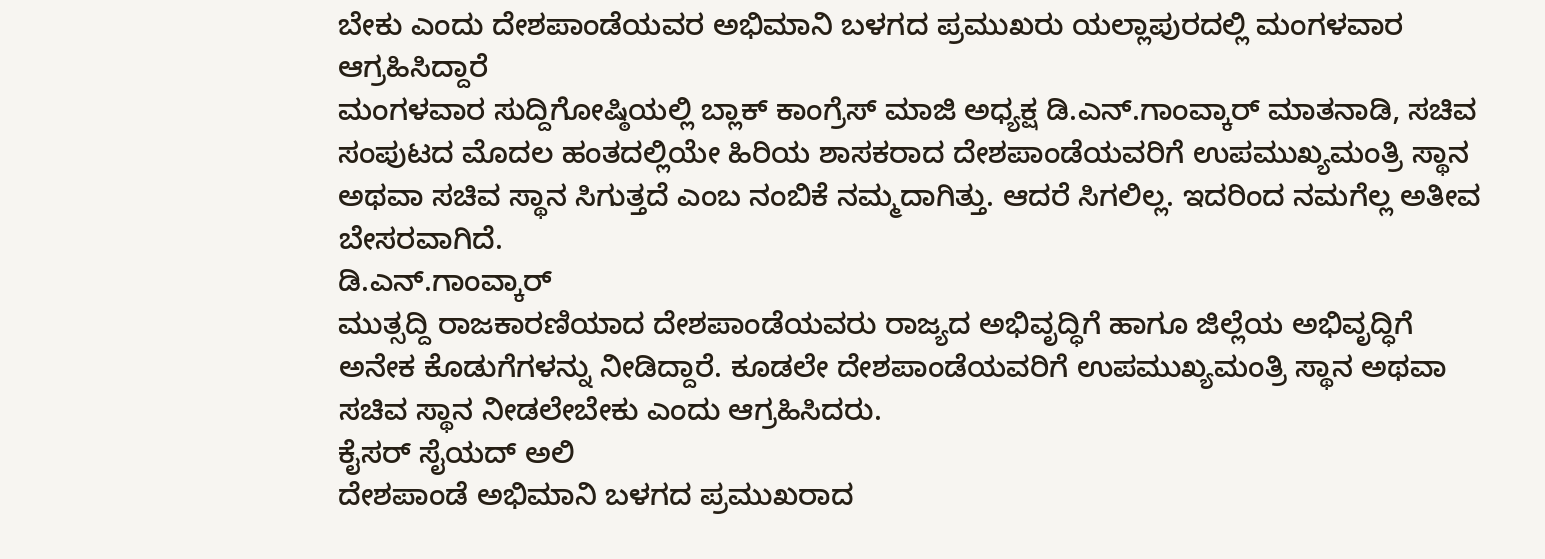ಬೇಕು ಎಂದು ದೇಶಪಾಂಡೆಯವರ ಅಭಿಮಾನಿ ಬಳಗದ ಪ್ರಮುಖರು ಯಲ್ಲಾಪುರದಲ್ಲಿ ಮಂಗಳವಾರ ಆಗ್ರಹಿಸಿದ್ದಾರೆ
ಮಂಗಳವಾರ ಸುದ್ದಿಗೋಷ್ಠಿಯಲ್ಲಿ ಬ್ಲಾಕ್ ಕಾಂಗ್ರೆಸ್ ಮಾಜಿ ಅಧ್ಯಕ್ಷ ಡಿ.ಎನ್.ಗಾಂವ್ಕಾರ್ ಮಾತನಾಡಿ, ಸಚಿವ ಸಂಪುಟದ ಮೊದಲ ಹಂತದಲ್ಲಿಯೇ ಹಿರಿಯ ಶಾಸಕರಾದ ದೇಶಪಾಂಡೆಯವರಿಗೆ ಉಪಮುಖ್ಯಮಂತ್ರಿ ಸ್ಥಾನ ಅಥವಾ ಸಚಿವ ಸ್ಥಾನ ಸಿಗುತ್ತದೆ ಎಂಬ ನಂಬಿಕೆ ನಮ್ಮದಾಗಿತ್ತು. ಆದರೆ ಸಿಗಲಿಲ್ಲ. ಇದರಿಂದ ನಮಗೆಲ್ಲ ಅತೀವ ಬೇಸರವಾಗಿದೆ.
ಡಿ.ಎನ್.ಗಾಂವ್ಕಾರ್
ಮುತ್ಸದ್ದಿ ರಾಜಕಾರಣಿಯಾದ ದೇಶಪಾಂಡೆಯವರು ರಾಜ್ಯದ ಅಭಿವೃದ್ಧಿಗೆ ಹಾಗೂ ಜಿಲ್ಲೆಯ ಅಭಿವೃದ್ಧಿಗೆ ಅನೇಕ ಕೊಡುಗೆಗಳನ್ನು ನೀಡಿದ್ದಾರೆ. ಕೂಡಲೇ ದೇಶಪಾಂಡೆಯವರಿಗೆ ಉಪಮುಖ್ಯಮಂತ್ರಿ ಸ್ಥಾನ ಅಥವಾ ಸಚಿವ ಸ್ಥಾನ ನೀಡಲೇಬೇಕು ಎಂದು ಆಗ್ರಹಿಸಿದರು.
ಕೈಸರ್ ಸೈಯದ್ ಅಲಿ
ದೇಶಪಾಂಡೆ ಅಭಿಮಾನಿ ಬಳಗದ ಪ್ರಮುಖರಾದ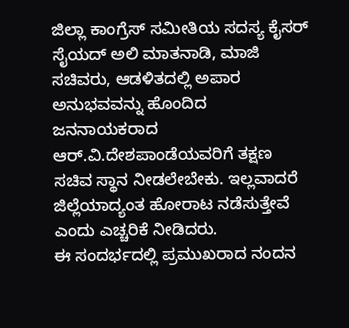ಜಿಲ್ಲಾ ಕಾಂಗ್ರೆಸ್ ಸಮೀತಿಯ ಸದಸ್ಯ ಕೈಸರ್ ಸೈಯದ್ ಅಲಿ ಮಾತನಾಡಿ, ಮಾಜಿ ಸಚಿವರು, ಆಡಳಿತದಲ್ಲಿ ಅಪಾರ ಅನುಭವವನ್ನು ಹೊಂದಿದ ಜನನಾಯಕರಾದ ಆರ್.ವಿ.ದೇಶಪಾಂಡೆಯವರಿಗೆ ತಕ್ಷಣ ಸಚಿವ ಸ್ಥಾನ ನೀಡಲೇಬೇಕು. ಇಲ್ಲವಾದರೆ ಜಿಲ್ಲೆಯಾದ್ಯಂತ ಹೋರಾಟ ನಡೆಸುತ್ತೇವೆ ಎಂದು ಎಚ್ಚರಿಕೆ ನೀಡಿದರು.
ಈ ಸಂದರ್ಭದಲ್ಲಿ ಪ್ರಮುಖರಾದ ನಂದನ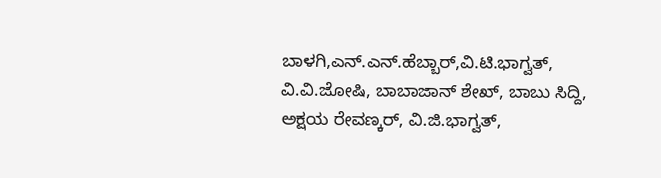ಬಾಳಗಿ,ಎನ್.ಎನ್.ಹೆಬ್ಬಾರ್,ವಿ.ಟಿ.ಭಾಗ್ವತ್, ವಿ.ವಿ.ಜೋಷಿ, ಬಾಬಾಜಾನ್ ಶೇಖ್, ಬಾಬು ಸಿದ್ದಿ, ಅಕ್ಷಯ ರೇವಣ್ಕರ್, ವಿ.ಜಿ.ಭಾಗ್ವತ್,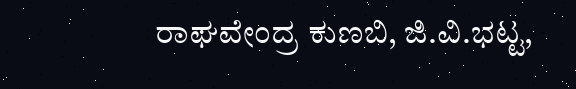ರಾಘವೇಂದ್ರ ಕುಣಬಿ, ಜಿ.ವಿ.ಭಟ್ಟ,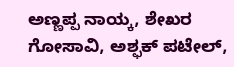ಅಣ್ಣಪ್ಪ ನಾಯ್ಕ, ಶೇಖರ ಗೋಸಾವಿ, ಅಶ್ಫಕ್ ಪಟೇಲ್,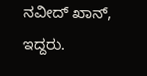ನವೀದ್ ಖಾನ್, ಇದ್ದರು.